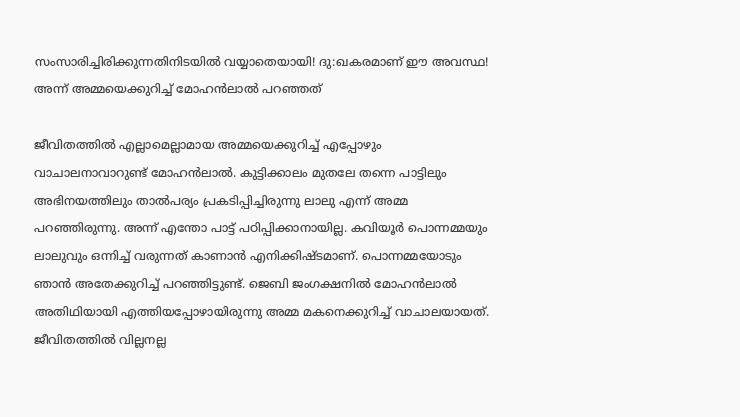സംസാരിച്ചിരിക്കുന്നതിനിടയില്‍ വയ്യാതെയായി! ദു:ഖകരമാണ് ഈ അവസ്ഥ! അന്ന് അമ്മയെക്കുറിച്ച് മോഹന്‍ലാല്‍ പറഞ്ഞത്

ജീവിതത്തില്‍ എല്ലാമെല്ലാമായ അമ്മയെക്കുറിച്ച് എപ്പോഴും വാചാലനാവാറുണ്ട് മോഹന്‍ലാല്‍. കുട്ടിക്കാലം മുതലേ തന്നെ പാട്ടിലും അഭിനയത്തിലും താല്‍പര്യം പ്രകടിപ്പിച്ചിരുന്നു ലാലു എന്ന് അമ്മ പറഞ്ഞിരുന്നു. അന്ന് എന്തോ പാട്ട് പഠിപ്പിക്കാനായില്ല. കവിയൂര്‍ പൊന്നമ്മയും ലാലുവും ഒന്നിച്ച് വരുന്നത് കാണാന്‍ എനിക്കിഷ്ടമാണ്. പൊന്നമ്മയോടും ഞാന്‍ അതേക്കുറിച്ച് പറഞ്ഞിട്ടുണ്ട്. ജെബി ജംഗക്ഷനില്‍ മോഹന്‍ലാല്‍ അതിഥിയായി എത്തിയപ്പോഴായിരുന്നു അമ്മ മകനെക്കുറിച്ച് വാചാലയായത്. ജീവിതത്തില്‍ വില്ലനല്ല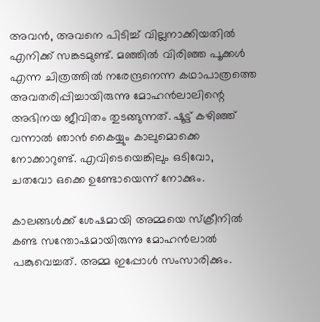അവന്‍, അവനെ പിടിച്ച് വില്ലനാക്കിയതില്‍ എനിക്ക് സങ്കടമുണ്ട്. മഞ്ഞില്‍ വിരിഞ്ഞ പൂക്കള്‍ എന്ന ചിത്രത്തില്‍ നരേന്ദ്രനെന്ന കഥാപാത്രത്തെ അവതരിപ്പിച്ചായിരുന്നു മോഹന്‍ലാലിന്റെ അഭിനയ ജീവിതം തുടങ്ങുന്നത്. ഷൂട്ട് കഴിഞ്ഞ് വന്നാല്‍ ഞാന്‍ കൈയ്യും കാലുമൊക്കെ നോക്കാറുണ്ട്. എവിടെയെങ്കിലും ഒടിവോ, ചതവോ ഒക്കെ ഉണ്ടോയെന്ന് നോക്കും.

കാലങ്ങള്‍ക്ക് ശേഷമായി അമ്മയെ സ്‌ക്രീനില്‍ കണ്ട സന്തോഷമായിരുന്നു മോഹന്‍ലാല്‍ പങ്കുവെച്ചത്. അമ്മ ഇപ്പോള്‍ സംസാരിക്കും.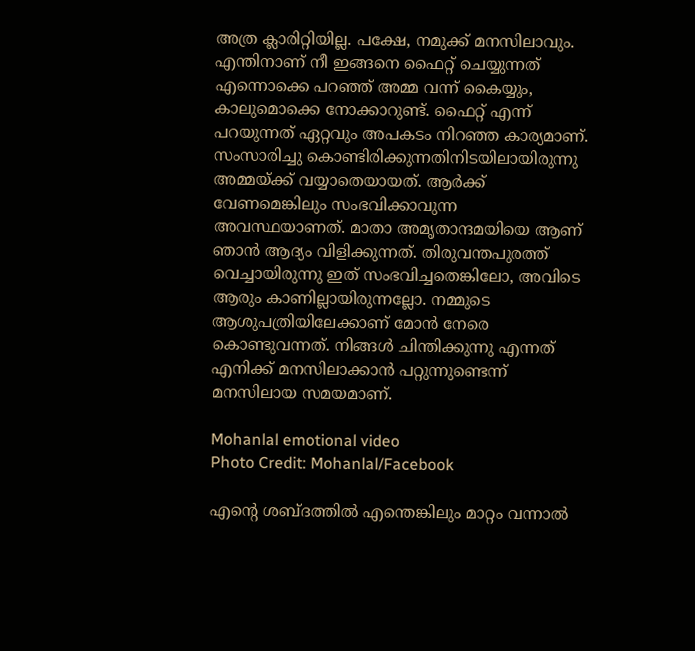അത്ര ക്ലാരിറ്റിയില്ല. പക്ഷേ, നമുക്ക് മനസിലാവും. എന്തിനാണ് നീ ഇങ്ങനെ ഫൈറ്റ് ചെയ്യുന്നത് എന്നൊക്കെ പറഞ്ഞ് അമ്മ വന്ന് കൈയ്യും, കാലുമൊക്കെ നോക്കാറുണ്ട്. ഫൈറ്റ് എന്ന് പറയുന്നത് ഏറ്റവും അപകടം നിറഞ്ഞ കാര്യമാണ്. സംസാരിച്ചു കൊണ്ടിരിക്കുന്നതിനിടയിലായിരുന്നു അമ്മയ്ക്ക് വയ്യാതെയായത്. ആര്‍ക്ക് വേണമെങ്കിലും സംഭവിക്കാവുന്ന അവസ്ഥയാണത്. മാതാ അമൃതാന്ദമയിയെ ആണ് ഞാന്‍ ആദ്യം വിളിക്കുന്നത്. തിരുവന്തപുരത്ത് വെച്ചായിരുന്നു ഇത് സംഭവിച്ചതെങ്കിലോ, അവിടെ ആരും കാണില്ലായിരുന്നല്ലോ. നമ്മുടെ ആശുപത്രിയിലേക്കാണ് മോന്‍ നേരെ കൊണ്ടുവന്നത്. നിങ്ങള്‍ ചിന്തിക്കുന്നു എന്നത് എനിക്ക് മനസിലാക്കാന്‍ പറ്റുന്നുണ്ടെന്ന് മനസിലായ സമയമാണ്.

Mohanlal emotional video
Photo Credit: Mohanlal/Facebook

എന്റെ ശബ്ദത്തില്‍ എന്തെങ്കിലും മാറ്റം വന്നാല്‍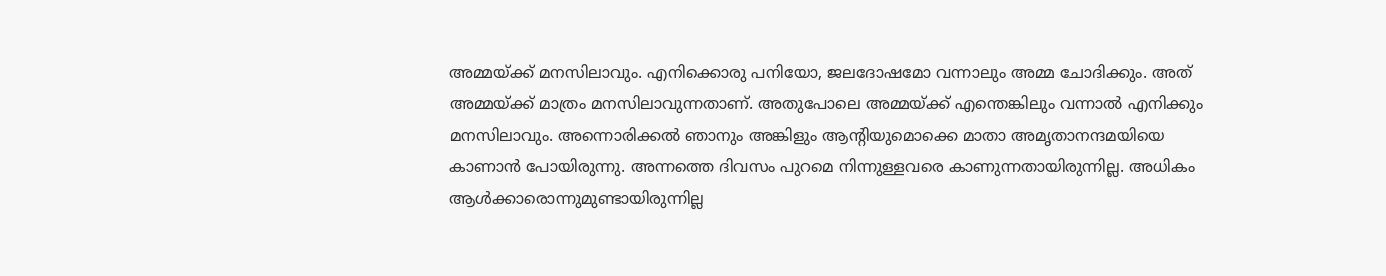അമ്മയ്ക്ക് മനസിലാവും. എനിക്കൊരു പനിയോ, ജലദോഷമോ വന്നാലും അമ്മ ചോദിക്കും. അത് അമ്മയ്ക്ക് മാത്രം മനസിലാവുന്നതാണ്. അതുപോലെ അമ്മയ്ക്ക് എന്തെങ്കിലും വന്നാല്‍ എനിക്കും മനസിലാവും. അന്നൊരിക്കല്‍ ഞാനും അങ്കിളും ആന്റിയുമൊക്കെ മാതാ അമൃതാനന്ദമയിയെ കാണാന്‍ പോയിരുന്നു. അന്നത്തെ ദിവസം പുറമെ നിന്നുള്ളവരെ കാണുന്നതായിരുന്നില്ല. അധികം ആള്‍ക്കാരൊന്നുമുണ്ടായിരുന്നില്ല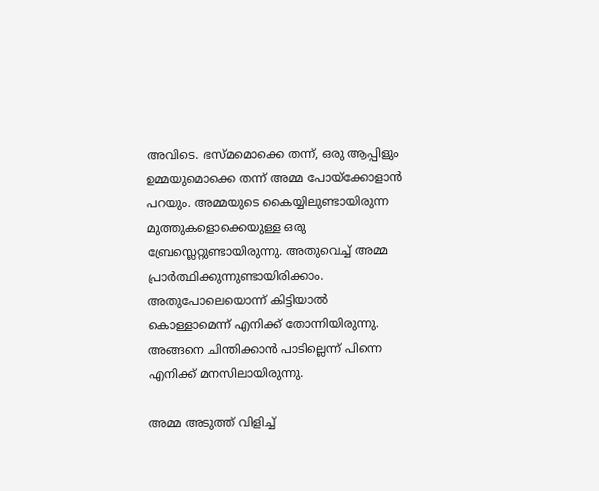അവിടെ. ഭസ്മമൊക്കെ തന്ന്, ഒരു ആപ്പിളും ഉമ്മയുമൊക്കെ തന്ന് അമ്മ പോയ്‌ക്കോളാന്‍ പറയും. അമ്മയുടെ കൈയ്യിലുണ്ടായിരുന്ന മുത്തുകളൊക്കെയുള്ള ഒരു ബ്രേസ്ലെറ്റുണ്ടായിരുന്നു. അതുവെച്ച് അമ്മ പ്രാര്‍ത്ഥിക്കുന്നുണ്ടായിരിക്കാം. അതുപോലെയൊന്ന് കിട്ടിയാല്‍ കൊള്ളാമെന്ന് എനിക്ക് തോന്നിയിരുന്നു. അങ്ങനെ ചിന്തിക്കാന്‍ പാടില്ലെന്ന് പിന്നെ എനിക്ക് മനസിലായിരുന്നു.

അമ്മ അടുത്ത് വിളിച്ച്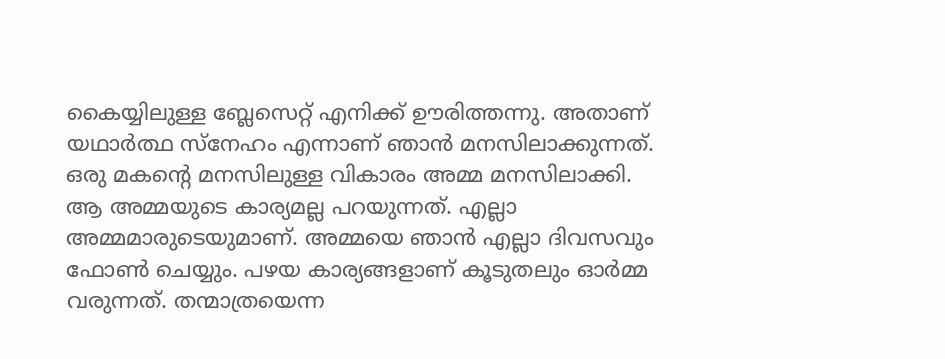കൈയ്യിലുള്ള ബ്ലേസെറ്റ് എനിക്ക് ഊരിത്തന്നു. അതാണ് യഥാര്‍ത്ഥ സ്‌നേഹം എന്നാണ് ഞാന്‍ മനസിലാക്കുന്നത്. ഒരു മകന്റെ മനസിലുള്ള വികാരം അമ്മ മനസിലാക്കി. ആ അമ്മയുടെ കാര്യമല്ല പറയുന്നത്. എല്ലാ അമ്മമാരുടെയുമാണ്. അമ്മയെ ഞാന്‍ എല്ലാ ദിവസവും ഫോണ്‍ ചെയ്യും. പഴയ കാര്യങ്ങളാണ് കൂടുതലും ഓര്‍മ്മ വരുന്നത്. തന്മാത്രയെന്ന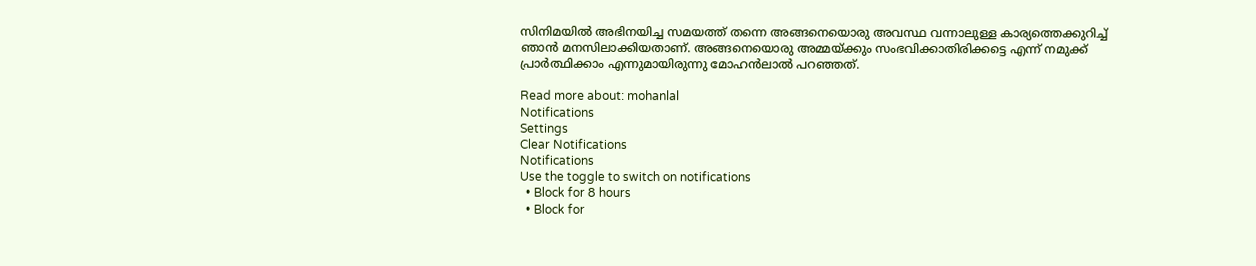സിനിമയില്‍ അഭിനയിച്ച സമയത്ത് തന്നെ അങ്ങനെയൊരു അവസ്ഥ വന്നാലുള്ള കാര്യത്തെക്കുറിച്ച് ഞാന്‍ മനസിലാക്കിയതാണ്. അങ്ങനെയൊരു അമ്മയ്ക്കും സംഭവിക്കാതിരിക്കട്ടെ എന്ന് നമുക്ക് പ്രാര്‍ത്ഥിക്കാം എന്നുമായിരുന്നു മോഹന്‍ലാല്‍ പറഞ്ഞത്.

Read more about: mohanlal
Notifications
Settings
Clear Notifications
Notifications
Use the toggle to switch on notifications
  • Block for 8 hours
  • Block for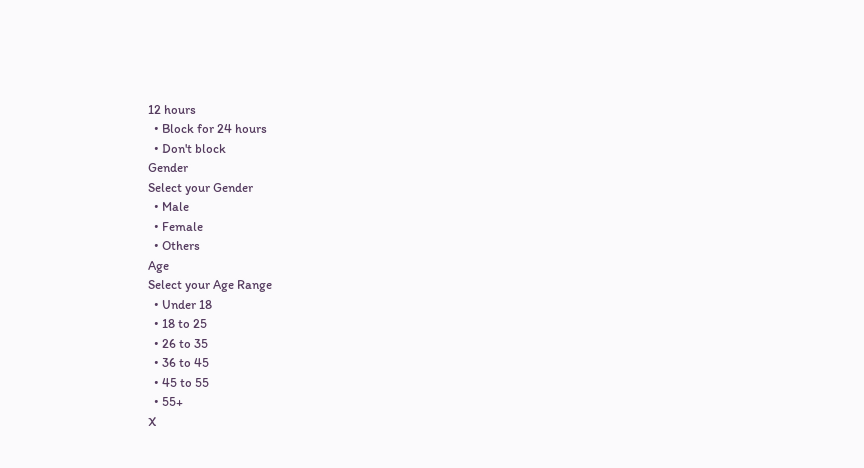12 hours
  • Block for 24 hours
  • Don't block
Gender
Select your Gender
  • Male
  • Female
  • Others
Age
Select your Age Range
  • Under 18
  • 18 to 25
  • 26 to 35
  • 36 to 45
  • 45 to 55
  • 55+
X